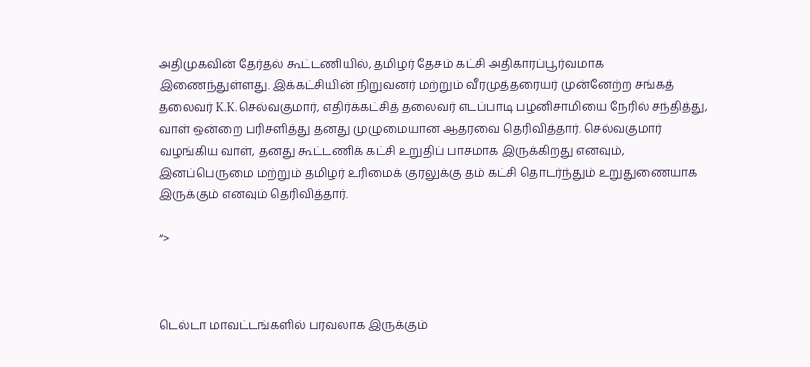அதிமுகவின் தேர்தல் கூட்டணியில், தமிழர் தேசம் கட்சி அதிகாரப்பூர்வமாக இணைந்துள்ளது. இக்கட்சியின் நிறுவனர் மற்றும் வீரமுத்தரையர் முன்னேற்ற சங்கத் தலைவர் K.K.செல்வகுமார், எதிர்க்கட்சித் தலைவர் எடப்பாடி பழனிசாமியை நேரில் சந்தித்து, வாள் ஒன்றை பரிசளித்து தனது முழுமையான ஆதரவை தெரிவித்தார். செல்வகுமார் வழங்கிய வாள், தனது கூட்டணிக் கட்சி உறுதிப் பாசமாக இருக்கிறது எனவும், இனப்பெருமை மற்றும் தமிழர் உரிமைக் குரலுக்கு தம் கட்சி தொடர்ந்தும் உறுதுணையாக இருக்கும் எனவும் தெரிவித்தார்.

“>



டெல்டா மாவட்டங்களில் பரவலாக இருக்கும்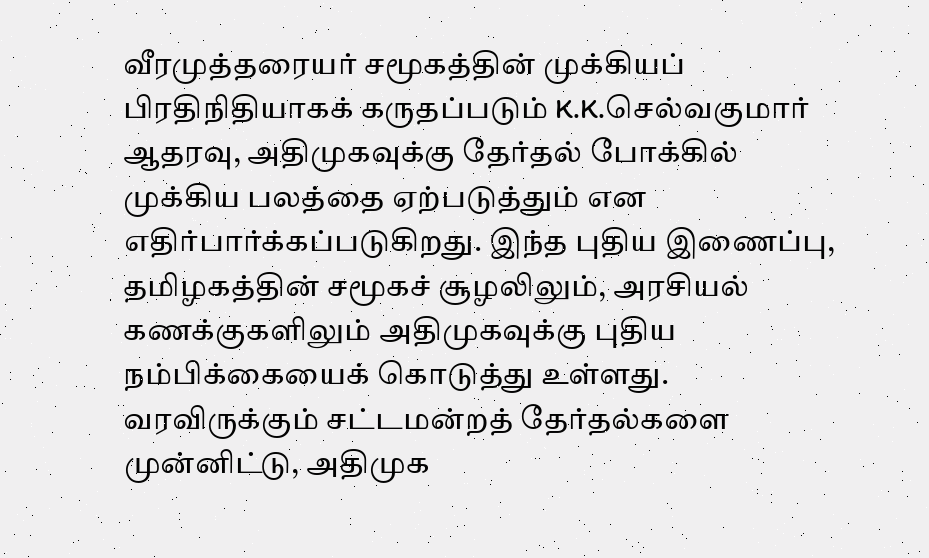வீரமுத்தரையர் சமூகத்தின் முக்கியப் பிரதிநிதியாகக் கருதப்படும் K.K.செல்வகுமார் ஆதரவு, அதிமுகவுக்கு தேர்தல் போக்கில் முக்கிய பலத்தை ஏற்படுத்தும் என எதிர்பார்க்கப்படுகிறது. இந்த புதிய இணைப்பு, தமிழகத்தின் சமூகச் சூழலிலும், அரசியல் கணக்குகளிலும் அதிமுகவுக்கு புதிய நம்பிக்கையைக் கொடுத்து உள்ளது. வரவிருக்கும் சட்டமன்றத் தேர்தல்களை முன்னிட்டு, அதிமுக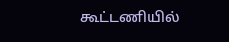கூட்டணியில்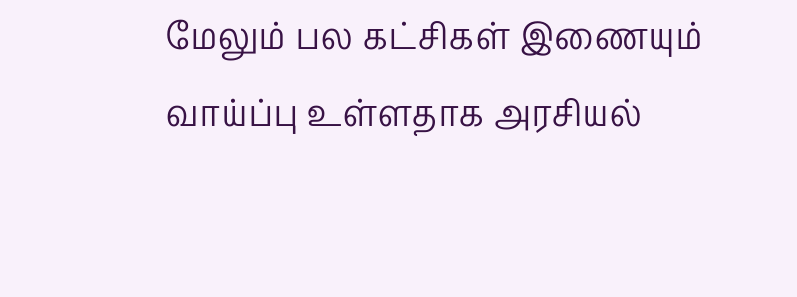மேலும் பல கட்சிகள் இணையும் வாய்ப்பு உள்ளதாக அரசியல்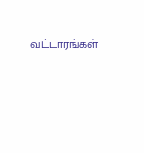வட்டாரங்கள்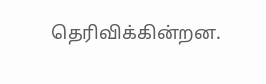தெரிவிக்கின்றன.